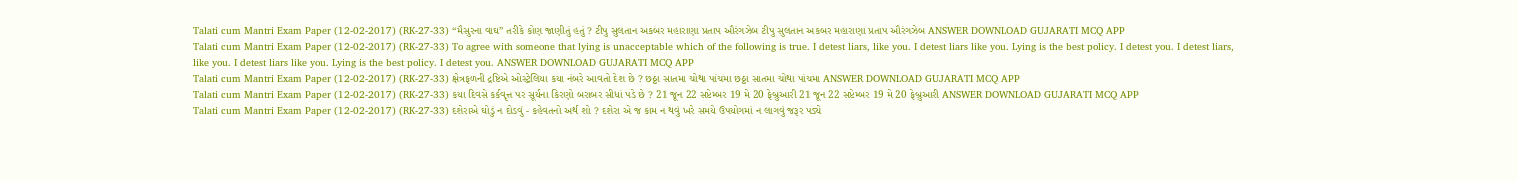Talati cum Mantri Exam Paper (12-02-2017) (RK-27-33) “મૈસુરના વાઘ” તરીકે કોણ જાણીતું હતું ? ટીપુ સુલતાન અકબર મહારાણા પ્રતાપ ઔરંગઝેબ ટીપુ સુલતાન અકબર મહારાણા પ્રતાપ ઔરંગઝેબ ANSWER DOWNLOAD GUJARATI MCQ APP
Talati cum Mantri Exam Paper (12-02-2017) (RK-27-33) To agree with someone that lying is unacceptable which of the following is true. I detest liars, like you. I detest liars like you. Lying is the best policy. I detest you. I detest liars, like you. I detest liars like you. Lying is the best policy. I detest you. ANSWER DOWNLOAD GUJARATI MCQ APP
Talati cum Mantri Exam Paper (12-02-2017) (RK-27-33) ક્ષેત્રફળની દ્રષ્ટિએ ઓસ્ટ્રેલિયા કયા નંબરે આવતો દેશ છે ? છઠ્ઠા સાતમા ચોથા પાંચમા છઠ્ઠા સાતમા ચોથા પાંચમા ANSWER DOWNLOAD GUJARATI MCQ APP
Talati cum Mantri Exam Paper (12-02-2017) (RK-27-33) કયા દિવસે કર્કવૃત્ત પર સૂર્યના કિરણો બરાબર સીધાં પડે છે ? 21 જૂન 22 સપ્ટેમ્બર 19 મે 20 ફેબ્રુઆરી 21 જૂન 22 સપ્ટેમ્બર 19 મે 20 ફેબ્રુઆરી ANSWER DOWNLOAD GUJARATI MCQ APP
Talati cum Mantri Exam Paper (12-02-2017) (RK-27-33) દશેરાએ ઘોડું ન દોડવું - કહેવતનો અર્થ શો ? દશેરા એ જ કામ ન થવું ખરે સમયે ઉપયોગમાં ન લાગવું જરૂર પડ્યે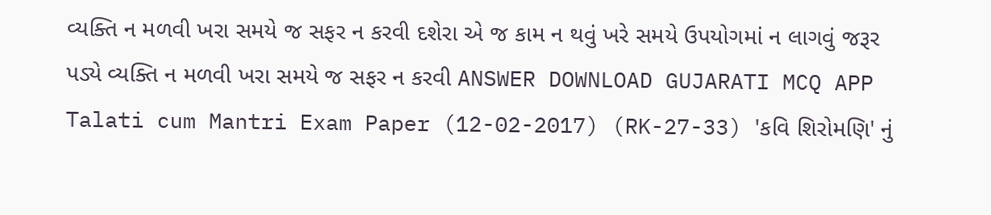વ્યક્તિ ન મળવી ખરા સમયે જ સફર ન કરવી દશેરા એ જ કામ ન થવું ખરે સમયે ઉપયોગમાં ન લાગવું જરૂર પડ્યે વ્યક્તિ ન મળવી ખરા સમયે જ સફર ન કરવી ANSWER DOWNLOAD GUJARATI MCQ APP
Talati cum Mantri Exam Paper (12-02-2017) (RK-27-33) 'કવિ શિરોમણિ' નું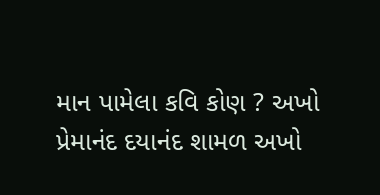માન પામેલા કવિ કોણ ? અખો પ્રેમાનંદ દયાનંદ શામળ અખો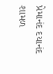પ્રેમાનંદ દયાનંદ શામળ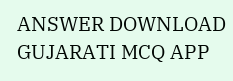ANSWER DOWNLOAD GUJARATI MCQ APP